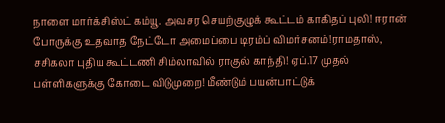நாளை மார்க்சிஸ்ட் கம்யூ. அவசர செயற்குழுக் கூட்டம் காகிதப் புலி! ஈரான் போருக்கு உதவாத நேட்டோ அமைப்பை டிரம்ப் விமர்சனம்!ராமதாஸ், சசிகலா புதிய கூட்டணி சிம்லாவில் ராகுல் காந்தி! ஏப்.17 முதல் பள்ளிகளுக்கு கோடை விடுமுறை! மீண்டும் பயன்பாட்டுக்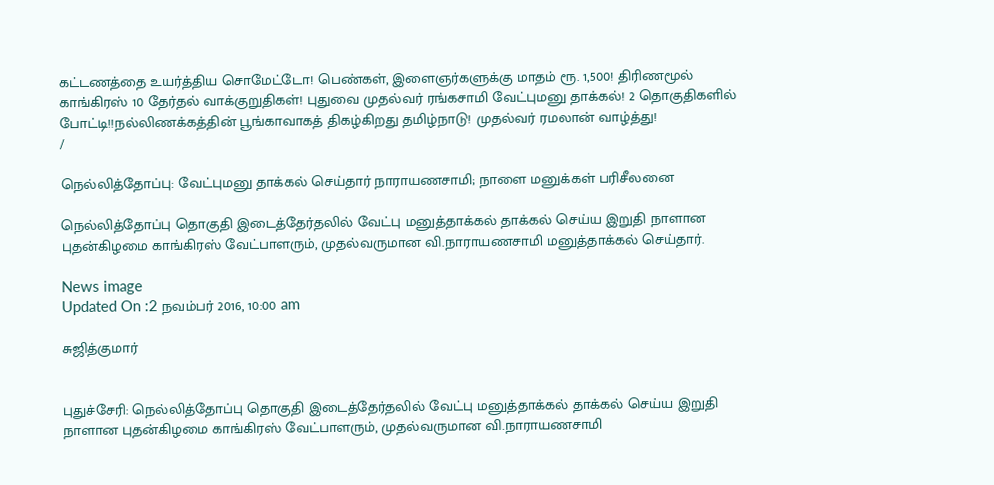கட்டணத்தை உயர்த்திய சொமேட்டோ! பெண்கள், இளைஞர்களுக்கு மாதம் ரூ. 1,500! திரிணமூல் காங்கிரஸ் 10 தேர்தல் வாக்குறுதிகள்! புதுவை முதல்வர் ரங்கசாமி வேட்புமனு தாக்கல்! 2 தொகுதிகளில் போட்டி!!நல்லிணக்கத்தின் பூங்காவாகத் திகழ்கிறது தமிழ்நாடு! முதல்வர் ரமலான் வாழ்த்து!
/

நெல்லித்தோப்பு: வேட்புமனு தாக்கல் செய்தார் நாராயணசாமி; நாளை மனுக்கள் பரிசீலனை

நெல்லித்தோப்பு தொகுதி இடைத்தேர்தலில் வேட்பு மனுத்தாக்கல் தாக்கல் செய்ய இறுதி நாளான புதன்கிழமை காங்கிரஸ் வேட்பாளரும், முதல்வருமான வி.நாராயணசாமி மனுத்தாக்கல் செய்தார்.

News image
Updated On :2 நவம்பர் 2016, 10:00 am

சுஜித்குமார்


புதுச்சேரி: நெல்லித்தோப்பு தொகுதி இடைத்தேர்தலில் வேட்பு மனுத்தாக்கல் தாக்கல் செய்ய இறுதி நாளான புதன்கிழமை காங்கிரஸ் வேட்பாளரும், முதல்வருமான வி.நாராயணசாமி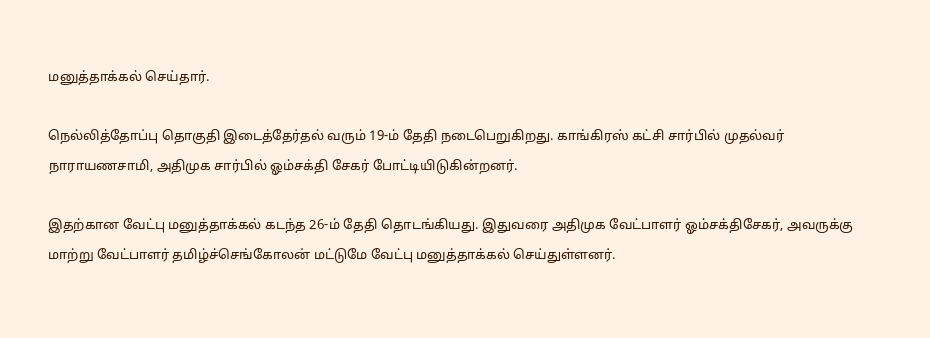மனுத்தாக்கல் செய்தார்.

நெல்லித்தோப்பு தொகுதி இடைத்தேர்தல் வரும் 19-ம் தேதி நடைபெறுகிறது. காங்கிரஸ் கட்சி சார்பில் முதல்வர் நாராயணசாமி, அதிமுக சார்பில் ஓம்சக்தி சேகர் போட்டியிடுகின்றனர்.

இதற்கான வேட்பு மனுத்தாக்கல் கடந்த 26-ம் தேதி தொடங்கியது. இதுவரை அதிமுக வேட்பாளர் ஓம்சக்திசேகர், அவருக்கு மாற்று வேட்பாளர் தமிழ்ச்செங்கோலன் மட்டுமே வேட்பு மனுத்தாக்கல் செய்துள்ளனர்.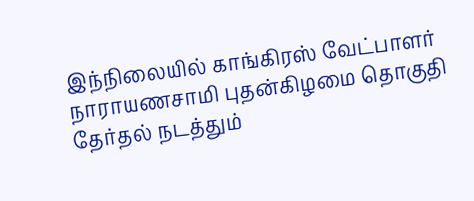இந்நிலையில் காங்கிரஸ் வேட்பாளர் நாராயணசாமி புதன்கிழமை தொகுதி தேர்தல் நடத்தும்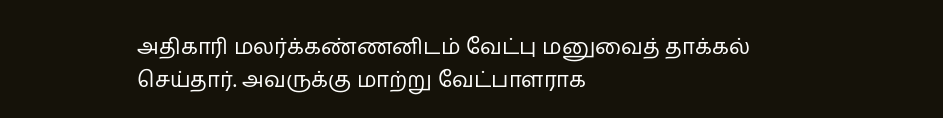அதிகாரி மலர்க்கண்ணனிடம் வேட்பு மனுவைத் தாக்கல் செய்தார். அவருக்கு மாற்று வேட்பாளராக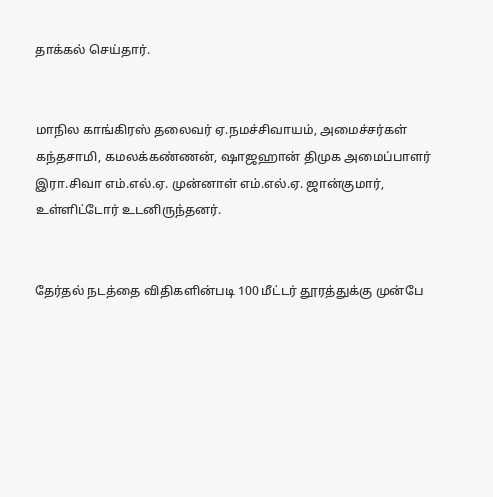தாக்கல் செய்தார்.


மாநில காங்கிரஸ் தலைவர் ஏ.நமச்சிவாயம், அமைச்சர்கள் கந்தசாமி, கமலக்கண்ணன், ஷாஜஹான் திமுக அமைப்பாளர் இரா.சிவா எம்.எல்.ஏ. முன்னாள் எம்.எல்.ஏ. ஜான்குமார், உள்ளிட்டோர் உடனிருந்தனர்.


தேர்தல் நடத்தை விதிகளின்படி 100 மீட்டர் தூரத்துக்கு முன்பே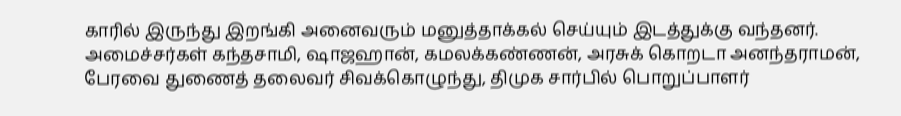காரில் இருந்து இறங்கி அனைவரும் மனுத்தாக்கல் செய்யும் இடத்துக்கு வந்தனர். அமைச்சர்கள் கந்தசாமி, ஷாஜஹான், கமலக்கண்ணன், அரசுக் கொறடா அனந்தராமன், பேரவை துணைத் தலைவர் சிவக்கொழுந்து, திமுக சார்பில் பொறுப்பாளர்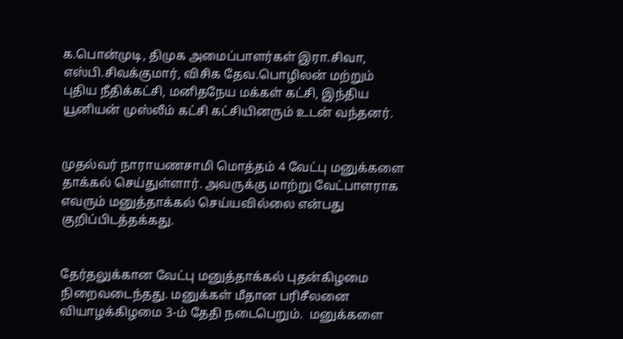க.பொன்முடி, திமுக அமைப்பாளர்கள் இரா.சிவா, எஸ்பி.சிவக்குமார், விசிக தேவ.பொழிலன் மற்றும் புதிய நீதிக்கட்சி, மனிதநேய மக்கள் கட்சி, இந்திய யூனியன் முஸ்லீம் கட்சி கட்சியினரும் உடன் வந்தனர்.


முதல்வர் நாராயணசாமி மொத்தம் 4 வேட்பு மனுக்களை தாக்கல் செய்துள்ளார். அவருக்கு மாற்று வேட்பாளராக எவரும் மனுத்தாக்கல் செய்யவில்லை என்பது குறிப்பிடத்தக்கது.


தேர்தலுக்கான வேட்பு மனுத்தாக்கல் புதன்கிழமை நிறைவடைந்தது. மனுக்கள் மீதான பரிசீலனை வியாழக்கிழமை 3-ம் தேதி நடைபெறும்.  மனுக்களை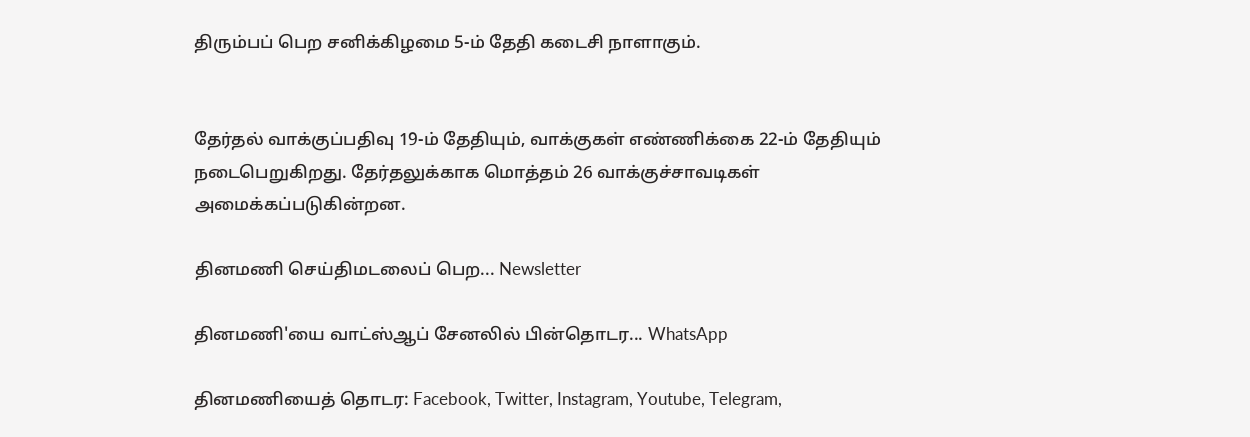திரும்பப் பெற சனிக்கிழமை 5-ம் தேதி கடைசி நாளாகும்.


தேர்தல் வாக்குப்பதிவு 19-ம் தேதியும், வாக்குகள் எண்ணிக்கை 22-ம் தேதியும் நடைபெறுகிறது. தேர்தலுக்காக மொத்தம் 26 வாக்குச்சாவடிகள் அமைக்கப்படுகின்றன.

தினமணி செய்திமடலைப் பெற... Newsletter

தினமணி'யை வாட்ஸ்ஆப் சேனலில் பின்தொடர... WhatsApp

தினமணியைத் தொடர: Facebook, Twitter, Instagram, Youtube, Telegram,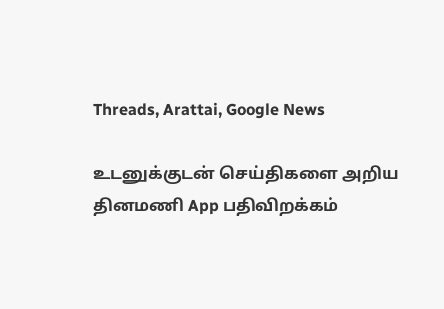Threads, Arattai, Google News

உடனுக்குடன் செய்திகளை அறிய தினமணி App பதிவிறக்கம்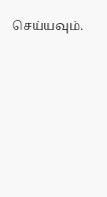செய்யவும்.